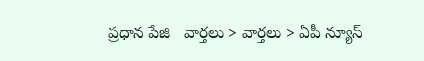ప్రధాన పేజి   వార్తలు > వార్తలు > ఏపీ న్యూస్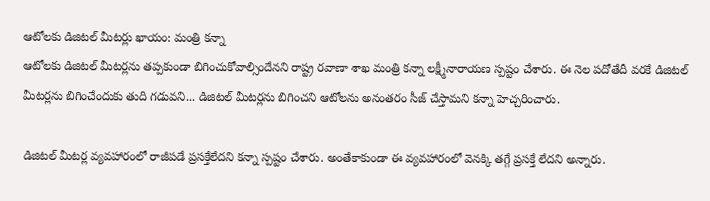ఆటోలకు డిజిటల్ మీటర్లు ఖాయం: మంత్రి కన్నా
ఆటోలకు డిజిటల్ మీటర్లను తప్పకుండా బిగించుకోవాల్సిందేనని రాష్ట్ర రవాణా శాఖ మంత్రి కన్నా లక్ష్మీనారాయణ స్పష్టం చేశారు. ఈ నెల పదోతేదీ వరకే డిజిటల్ మీటర్లను బిగించేందుకు తుది గడువని... డిజిటల్ మీటర్లను బిగించని ఆటోలను అనంతరం సీజ్ చేస్తామని కన్నా హెచ్చరించారు.

డిజిటల్ మీటర్ల వ్యవహారంలో రాజీపడే ప్రసక్తేలేదని కన్నా స్పష్టం చేశారు. అంతేకాకుండా ఈ వ్యవహారంలో వెనక్కి తగ్గే ప్రసక్తే లేదని అన్నారు.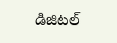డిజిటల్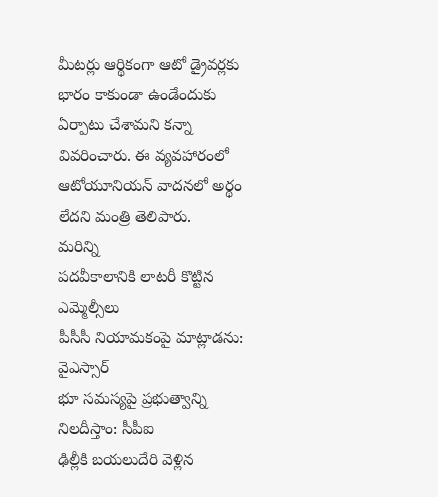మీటర్లు ఆర్థికంగా ఆటో డ్రైవర్లకు భారం కాకుండా ఉండేందుకు ఏర్పాటు చేశామని కన్నా వివరించారు. ఈ వ్యవహారంలో ఆటోయూనియన్ వాదనలో అర్థం లేదని మంత్రి తెలిపారు.
మరిన్ని
పదవీకాలానికి లాటరీ కొట్టిన ఎమ్మెల్సీలు
పీసీసీ నియామకంపై మాట్లాడను: వైఎస్సార్
భూ సమస్యపై ప్రభుత్వాన్ని నిలదీస్తాం: సీపీఐ
ఢిల్లీకి బయలుదేరి వెళ్లిన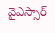వైఎస్సార్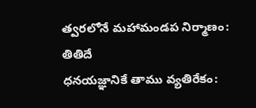త్వరలోనే మహామండప నిర్మాణం: తితిదే
ధనయజ్ఞానికే తాము వ్యతిరేకం: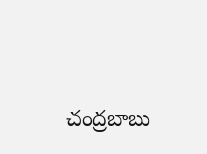చంద్రబాబు